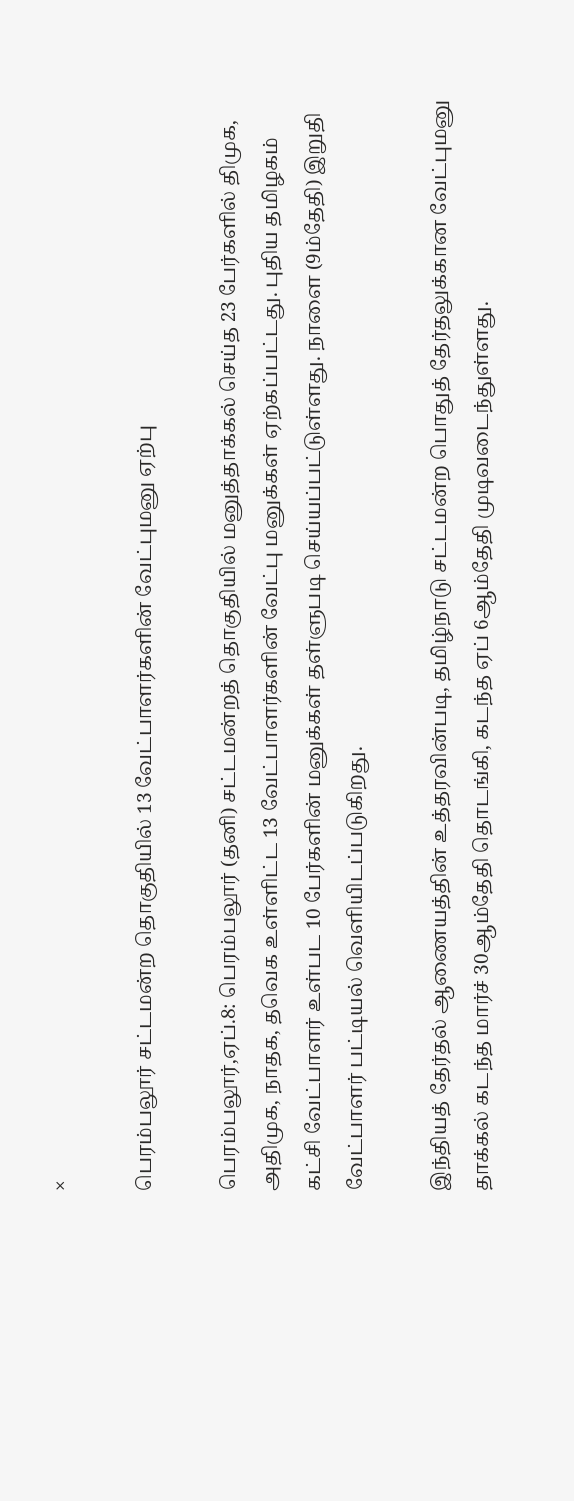×

பெரம்பலூர் சட்டமன்ற தொகுதியில் 13 வேட்பாளர்களின் வேட்புமனு ஏற்பு

பெரம்பலூர்,ஏப்.8: பெரம்பலூர் (தனி) சட்டமன்றத் தொகுதியில் மனுத்தாக்கல் செய்த 23 பேர்களில் திமுக, அதிமுக, நாதக, தவெக உள்ளிட்ட 13 வேட்பாளர்களின் வேட்பு மனுக்கள் ஏற்கப்பட்டது. புதிய தமிழகம் கட்சி வேட்பாளர் உள்பட 10 பேர்களின் மனுக்கள் தள்ளுபடி செய்யப்பட்டுள்ளது. நாளை (9ம்தேதி) இறுதி வேட்பாளர் பட்டியல் வெளியிடப்படுகிறது.

இந்தியத் தேர்தல் ஆணையத்தின் உத்தரவின்படி, தமிழ்நாடு சட்டமன்ற பொதுத் தேர்தலுக்கான வேட்புமனு தாக்கல் கடந்த மார்ச் 30ஆம்தேதி தொடங்கி, கடந்த ஏப் 6ஆம்தேதி முடிவடைந்துள்ளது.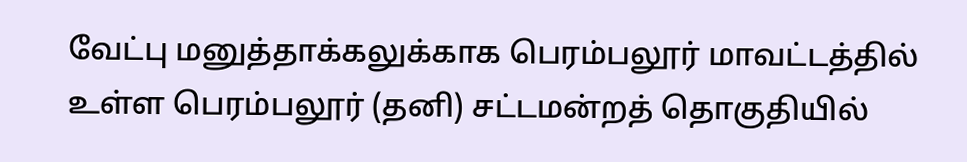வேட்பு மனுத்தாக்கலுக்காக பெரம்பலூர் மாவட்டத்தில் உள்ள பெரம்பலூர் (தனி) சட்டமன்றத் தொகுதியில்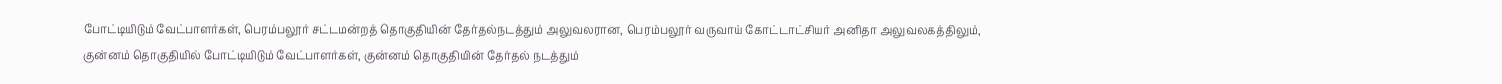போட்டியிடும் வேட்பாளர்கள், பெரம்பலூர் சட்டமன்றத் தொகுதியின் தேர்தல்நடத்தும் அலுவலரான, பெரம்பலூர் வருவாய் கோட்டாட்சியர் அனிதா அலுவலகத்திலும், குன்னம் தொகுதியில் போட்டியிடும் வேட்பாளர்கள், குன்னம் தொகுதியின் தேர்தல் நடத்தும்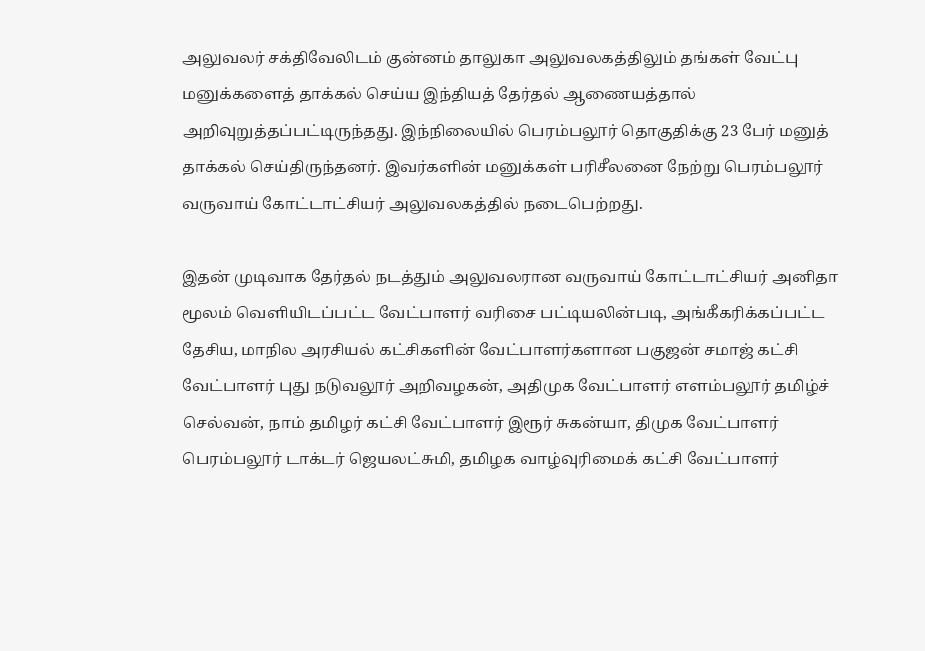அலுவலர் சக்திவேலிடம் குன்னம் தாலுகா அலுவலகத்திலும் தங்கள் வேட்பு மனுக்களைத் தாக்கல் செய்ய இந்தியத் தேர்தல் ஆணையத்தால் அறிவுறுத்தப்பட்டிருந்தது. இந்நிலையில் பெரம்பலூர் தொகுதிக்கு 23 பேர் மனுத் தாக்கல் செய்திருந்தனர். இவர்களின் மனுக்கள் பரிசீலனை நேற்று பெரம்பலூர் வருவாய் கோட்டாட்சியர் அலுவலகத்தில் நடைபெற்றது.

இதன் முடிவாக தேர்தல் நடத்தும் அலுவலரான வருவாய் கோட்டாட்சியர் அனிதா மூலம் வெளியிடப்பட்ட வேட்பாளர் வரிசை பட்டியலின்படி, அங்கீகரிக்கப்பட்ட தேசிய, மாநில அரசியல் கட்சிகளின் வேட்பாளர்களான பகுஜன் சமாஜ் கட்சி வேட்பாளர் புது நடுவலூர் அறிவழகன், அதிமுக வேட்பாளர் எளம்பலூர் தமிழ்ச் செல்வன், நாம் தமிழர் கட்சி வேட்பாளர் இரூர் சுகன்யா, திமுக வேட்பாளர் பெரம்பலூர் டாக்டர் ஜெயலட்சுமி, தமிழக வாழ்வுரிமைக் கட்சி வேட்பாளர்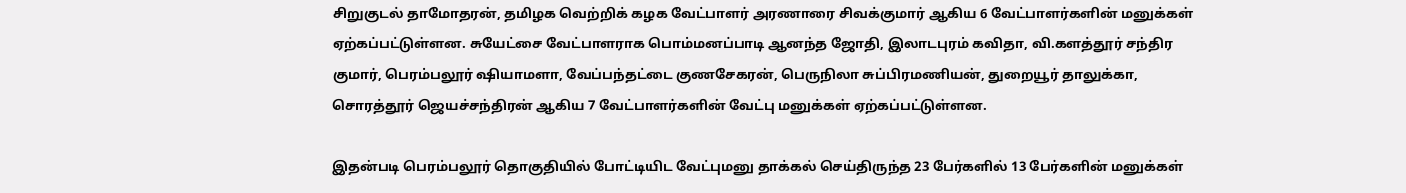சிறுகுடல் தாமோதரன், தமிழக வெற்றிக் கழக வேட்பாளர் அரணாரை சிவக்குமார் ஆகிய 6 வேட்பாளர்களின் மனுக்கள் ஏற்கப்பட்டுள்ளன. சுயேட்சை வேட்பாளராக பொம்மனப்பாடி ஆனந்த ஜோதி, இலாடபுரம் கவிதா, வி.களத்தூர் சந்திர குமார், பெரம்பலூர் ஷியாமளா, வேப்பந்தட்டை குணசேகரன், பெருநிலா சுப்பிரமணியன், துறையூர் தாலுக்கா, சொரத்தூர் ஜெயச்சந்திரன் ஆகிய 7 வேட்பாளர்களின் வேட்பு மனுக்கள் ஏற்கப்பட்டுள்ளன.

இதன்படி பெரம்பலூர் தொகுதியில் போட்டியிட வேட்புமனு தாக்கல் செய்திருந்த 23 பேர்களில் 13 பேர்களின் மனுக்கள்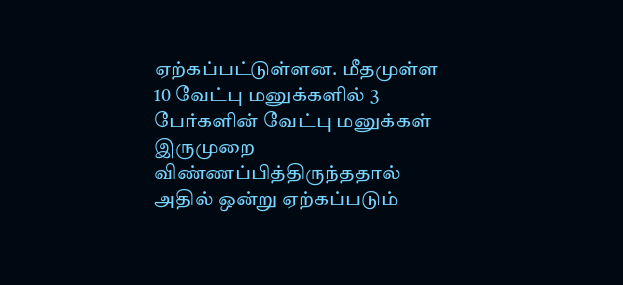ஏற்கப்பட்டுள்ளன. மீதமுள்ள 10 வேட்பு மனுக்களில் 3 பேர்களின் வேட்பு மனுக்கள் இருமுறை விண்ணப்பித்திருந்ததால் அதில் ஒன்று ஏற்கப்படும்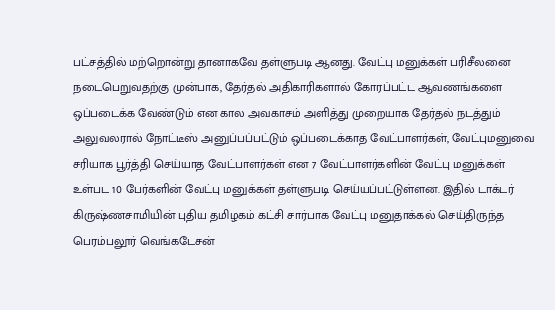பட்சத்தில் மற்றொன்று தானாகவே தள்ளுபடி ஆனது. வேட்பு மனுக்கள் பரிசீலனை நடைபெறுவதற்கு முன்பாக, தேர்தல் அதிகாரிகளால் கோரப்பட்ட ஆவணங்களை ஒப்படைக்க வேண்டும் என கால அவகாசம் அளித்து முறையாக தேர்தல் நடத்தும் அலுவலரால் நோட்டீஸ் அனுப்பப்பட்டும் ஒப்படைக்காத வேட்பாளர்கள், வேட்புமனுவை சரியாக பூர்த்தி செய்யாத வேட்பாளர்கள் என 7 வேட்பாளர்களின் வேட்பு மனுக்கள் உள்பட 10 பேர்களின் வேட்பு மனுக்கள் தள்ளுபடி செய்யப்பட்டுள்ளன. இதில் டாக்டர் கிருஷ்ணசாமியின் புதிய தமிழகம் கட்சி சார்பாக வேட்பு மனுதாக்கல் செய்திருந்த பெரம்பலூர் வெங்கடேசன்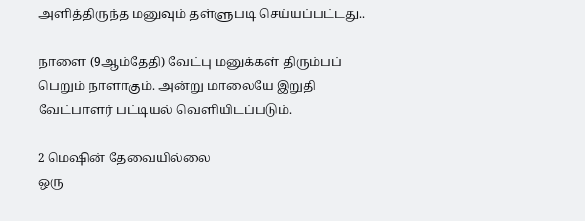அளித்திருந்த மனுவும் தள்ளுபடி செய்யப்பட்டது..

நாளை (9ஆம்தேதி) வேட்பு மனுக்கள் திரும்பப் பெறும் நாளாகும். அன்று மாலையே இறுதி வேட்பாளர் பட்டியல் வெளியிடப்படும்.

2 மெஷின் தேவையில்லை
ஒரு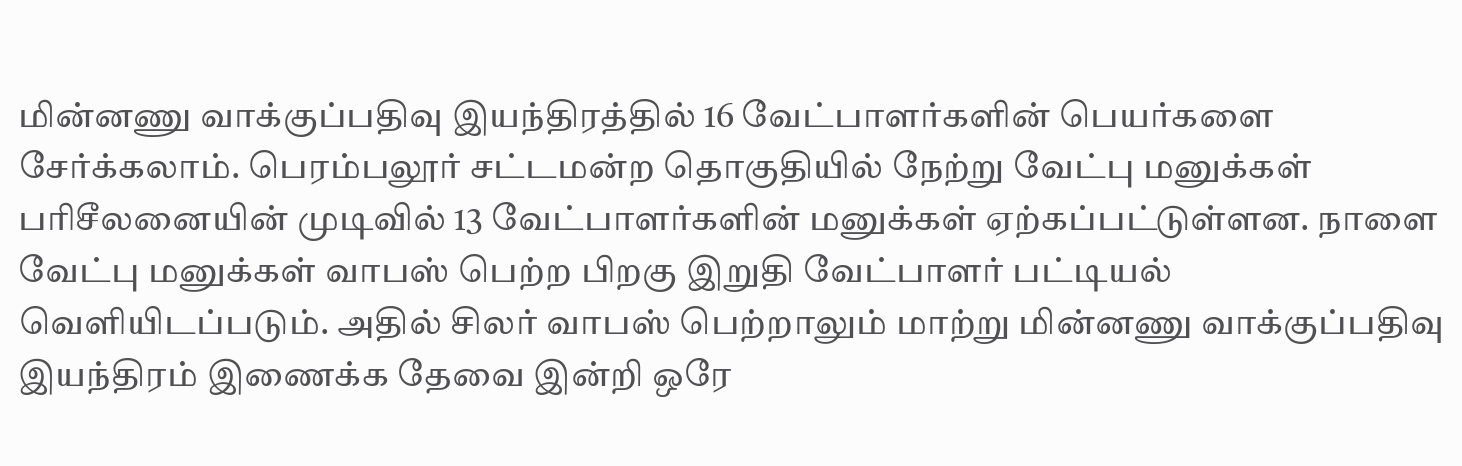மின்னணு வாக்குப்பதிவு இயந்திரத்தில் 16 வேட்பாளர்களின் பெயர்களை சேர்க்கலாம். பெரம்பலூர் சட்டமன்ற தொகுதியில் நேற்று வேட்பு மனுக்கள் பரிசீலனையின் முடிவில் 13 வேட்பாளர்களின் மனுக்கள் ஏற்கப்பட்டுள்ளன. நாளை வேட்பு மனுக்கள் வாபஸ் பெற்ற பிறகு இறுதி வேட்பாளர் பட்டியல் வெளியிடப்படும். அதில் சிலர் வாபஸ் பெற்றாலும் மாற்று மின்னணு வாக்குப்பதிவு இயந்திரம் இணைக்க தேவை இன்றி ஒரே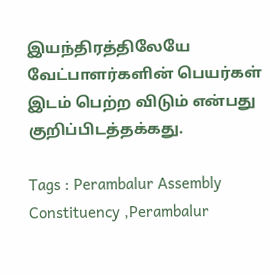இயந்திரத்திலேயே வேட்பாளர்களின் பெயர்கள் இடம் பெற்ற விடும் என்பது குறிப்பிடத்தக்கது.

Tags : Perambalur Assembly Constituency ,Perambalur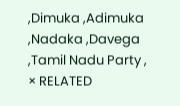,Dimuka ,Adimuka ,Nadaka ,Davega ,Tamil Nadu Party ,
× RELATED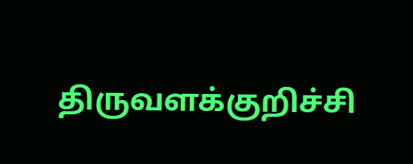திருவளக்குறிச்சி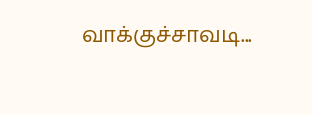வாக்குச்சாவடி...